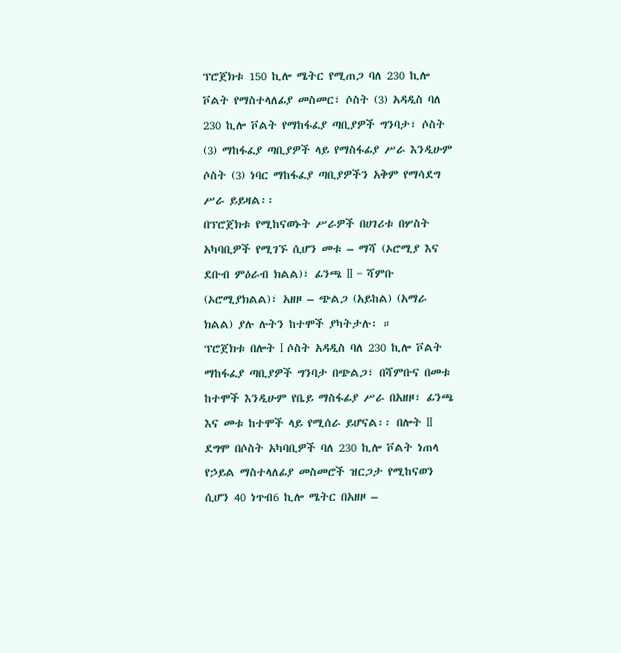ፕሮጀክቱ 150 ኪሎ ሜትር የሚጠጋ ባለ 230 ኪሎ ቮልት የማስተላለፊያ መስመር፣ ሶስት (3) አዳዲስ ባለ 230 ኪሎ ቮልት የማከፋፈያ ጣቢያዎች ግንባታ፣ ሶስት (3) ማከፋፈያ ጣቢያዎች ላይ የማስፋፊያ ሥራ እንዲሁም ሶስት (3) ነባር ማከፋፈያ ጣቢያዎችን አቅም የማሳደግ ሥራ ይይዛል፡፡
በፕሮጀክቱ የሚከናወኑት ሥራዎች በሀገሪቱ በሦስት አካባቢዎች የሚገኙ ሲሆን መቱ – ማሻ (ኦሮሚያ እና ደቡብ ምዕራብ ክልል)፣ ፊንጫ II – ሻምቡ (ኦሮሚያክልል)፣ አዘዞ – ጭልጋ (አይከል) (አማራ ክልል) ያሉ ሉትን ከተሞች ያካትታሉ፡ ።
ፕሮጀክቱ በሎት I ሶስት አዳዲስ ባለ 230 ኪሎ ቮልት ማከፋፈያ ጣቢያዎች ግንባታ በጭልጋ፣ በሻምቡና በመቱ ከተሞች እንዲሁም የቤይ ማስፋፊያ ሥራ በአዘዞ፣ ፊንጫ እና መቱ ከተሞች ላይ የሚሰራ ይሆናል፡፡ በሎት II ደግሞ በሶስት አካባቢዎች ባለ 230 ኪሎ ቮልት ነጠላ የኃይል ማስተላለፊያ መስመሮች ዝርጋታ የሚከናወን ሲሆን 40 ነጥብ6 ኪሎ ሜትር በአዘዞ –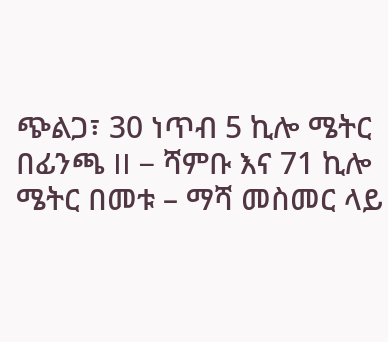ጭልጋ፣ 30 ነጥብ 5 ኪሎ ሜትር በፊንጫ II – ሻምቡ እና 71 ኪሎ ሜትር በመቱ – ማሻ መስመር ላይ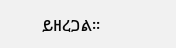ይዘረጋል፡፡